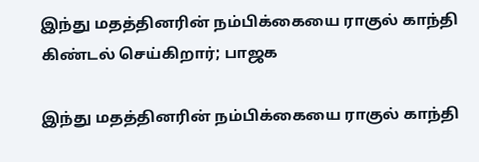இந்து மதத்தினரின் நம்பிக்கையை ராகுல் காந்தி கிண்டல் செய்கிறார்; பாஜக

இந்து மதத்தினரின் நம்பிக்கையை ராகுல் காந்தி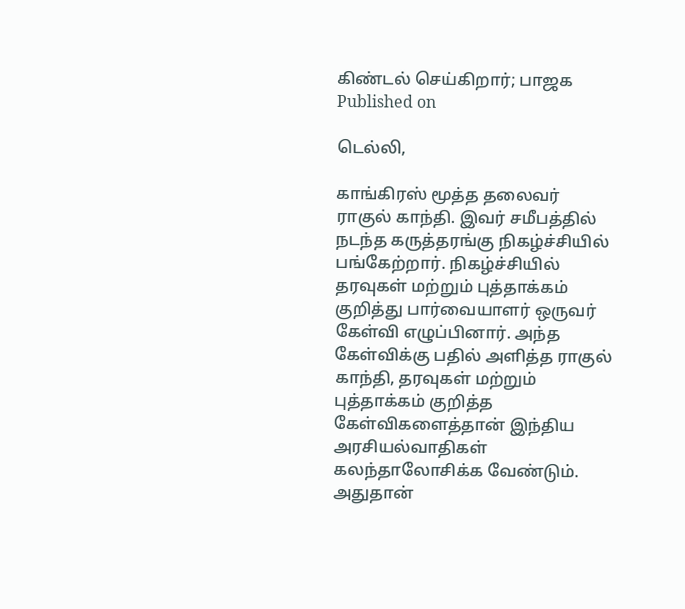கிண்டல் செய்கிறார்; பாஜக
Published on

டெல்லி,

காங்கிரஸ் மூத்த தலைவர் ராகுல் காந்தி. இவர் சமீபத்தில் நடந்த கருத்தரங்கு நிகழ்ச்சியில் பங்கேற்றார். நிகழ்ச்சியில் தரவுகள் மற்றும் புத்தாக்கம் குறித்து பார்வையாளர் ஒருவர் கேள்வி எழுப்பினார். அந்த கேள்விக்கு பதில் அளித்த ராகுல் காந்தி, தரவுகள் மற்றும் புத்தாக்கம் குறித்த கேள்விகளைத்தான் இந்திய அரசியல்வாதிகள் கலந்தாலோசிக்க வேண்டும். அதுதான்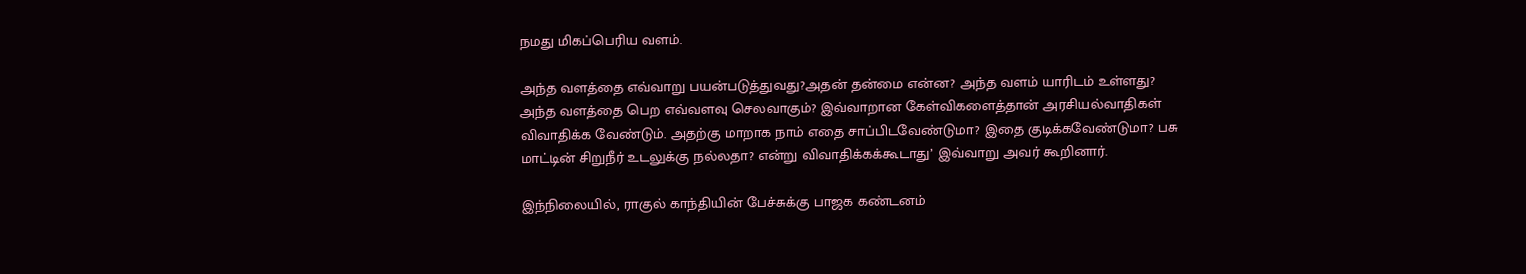நமது மிகப்பெரிய வளம்.

அந்த வளத்தை எவ்வாறு பயன்படுத்துவது?அதன் தன்மை என்ன? அந்த வளம் யாரிடம் உள்ளது? அந்த வளத்தை பெற எவ்வளவு செலவாகும்? இவ்வாறான கேள்விகளைத்தான் அரசியல்வாதிகள் விவாதிக்க வேண்டும். அதற்கு மாறாக நாம் எதை சாப்பிடவேண்டுமா? இதை குடிக்கவேண்டுமா? பசு மாட்டின் சிறுநீர் உடலுக்கு நல்லதா? என்று விவாதிக்கக்கூடாது’ இவ்வாறு அவர் கூறினார்.

இந்நிலையில், ராகுல் காந்தியின் பேச்சுக்கு பாஜக கண்டனம்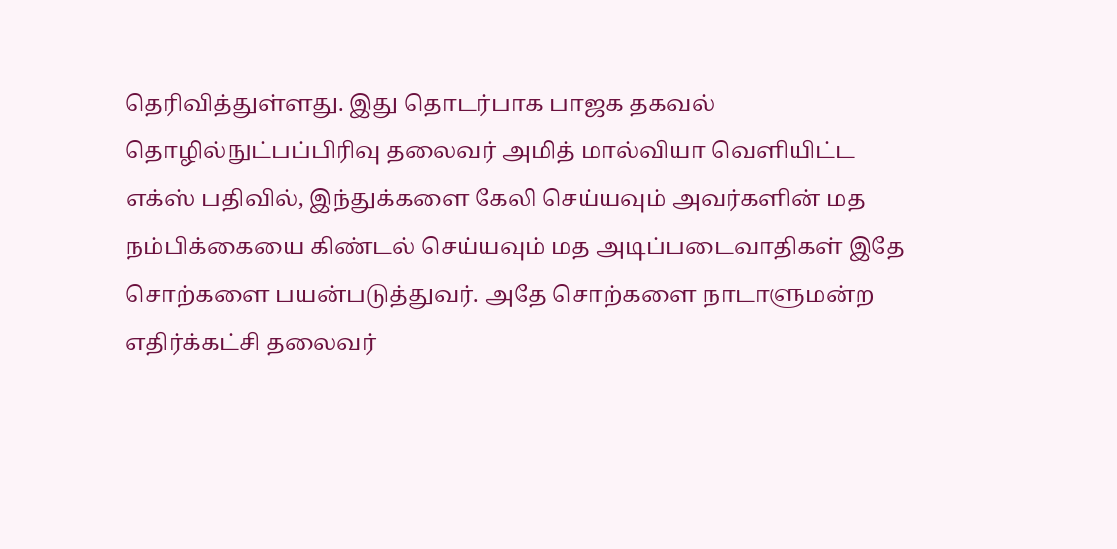தெரிவித்துள்ளது. இது தொடர்பாக பாஜக தகவல் தொழில்நுட்பப்பிரிவு தலைவர் அமித் மால்வியா வெளியிட்ட எக்ஸ் பதிவில், இந்துக்களை கேலி செய்யவும் அவர்களின் மத நம்பிக்கையை கிண்டல் செய்யவும் மத அடிப்படைவாதிகள் இதே சொற்களை பயன்படுத்துவர். அதே சொற்களை நாடாளுமன்ற எதிர்க்கட்சி தலைவர்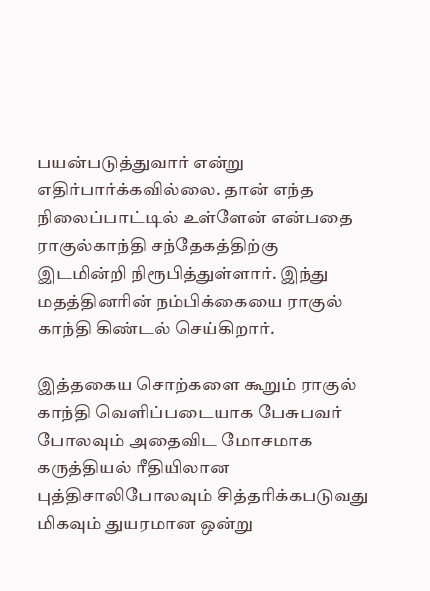பயன்படுத்துவார் என்று எதிர்பார்க்கவில்லை. தான் எந்த நிலைப்பாட்டில் உள்ளேன் என்பதை ராகுல்காந்தி சந்தேகத்திற்கு இடமின்றி நிரூபித்துள்ளார். இந்து மதத்தினரின் நம்பிக்கையை ராகுல் காந்தி கிண்டல் செய்கிறார்.

இத்தகைய சொற்களை கூறும் ராகுல் காந்தி வெளிப்படையாக பேசுபவர் போலவும் அதைவிட மோசமாக கருத்தியல் ரீதியிலான புத்திசாலிபோலவும் சித்தரிக்கபடுவது மிகவும் துயரமான ஒன்று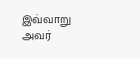இவ்வாறு அவர்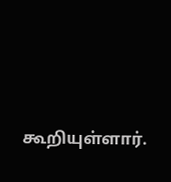கூறியுள்ளார்.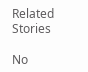Related Stories

No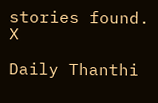stories found.
X

Daily Thanthi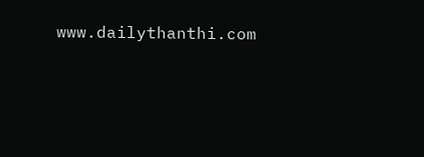www.dailythanthi.com